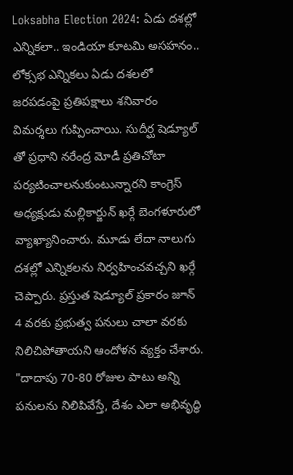Loksabha Election 2024: ఏడు దశల్లో ఎన్నికలా.. ఇండియా కూటమి అసహనం..
లోక్సభ ఎన్నికలు ఏడు దశలలో జరపడంపై ప్రతిపక్షాలు శనివారం విమర్శలు గుప్పించాయి. సుదీర్ఘ షెడ్యూల్ తో ప్రధాని నరేంద్ర మోడీ ప్రతిచోటా పర్యటించాలనుకుంటున్నారని కాంగ్రెస్ అధ్యక్షుడు మల్లికార్జున్ ఖర్గే బెంగళూరులో వ్యాఖ్యానించారు. మూడు లేదా నాలుగు దశల్లో ఎన్నికలను నిర్వహించవచ్చని ఖర్గే చెప్పారు. ప్రస్తుత షెడ్యూల్ ప్రకారం జూన్ 4 వరకు ప్రభుత్వ పనులు చాలా వరకు నిలిచిపోతాయని ఆందోళన వ్యక్తం చేశారు.
"దాదాపు 70-80 రోజుల పాటు అన్ని పనులను నిలిపివేస్తే, దేశం ఎలా అభివృద్ధి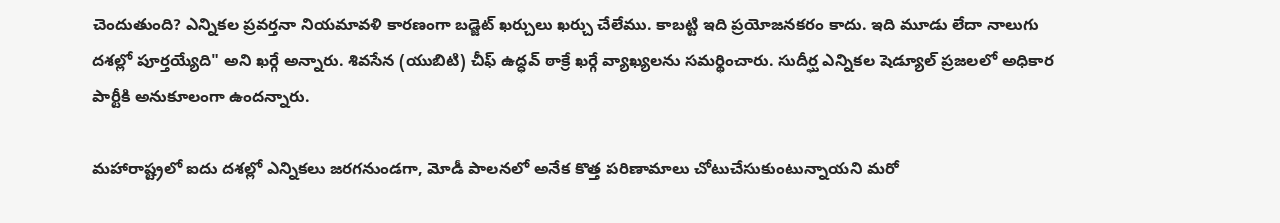చెందుతుంది? ఎన్నికల ప్రవర్తనా నియమావళి కారణంగా బడ్జెట్ ఖర్చులు ఖర్చు చేలేము. కాబట్టి ఇది ప్రయోజనకరం కాదు. ఇది మూడు లేదా నాలుగు దశల్లో పూర్తయ్యేది" అని ఖర్గే అన్నారు. శివసేన (యుబిటి) చీఫ్ ఉద్ధవ్ ఠాక్రే ఖర్గే వ్యాఖ్యలను సమర్థించారు. సుదీర్ఘ ఎన్నికల షెడ్యూల్ ప్రజలలో అధికార పార్టీకి అనుకూలంగా ఉందన్నారు.

మహారాష్ట్రలో ఐదు దశల్లో ఎన్నికలు జరగనుండగా, మోడీ పాలనలో అనేక కొత్త పరిణామాలు చోటుచేసుకుంటున్నాయని మరో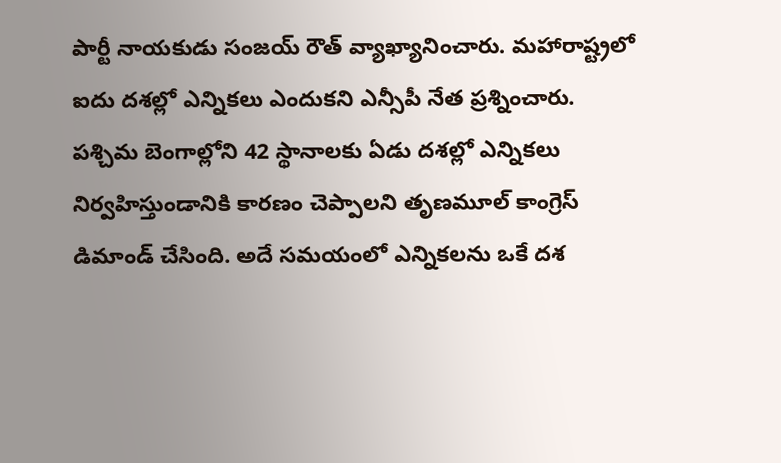పార్టీ నాయకుడు సంజయ్ రౌత్ వ్యాఖ్యానించారు. మహారాష్ట్రలో ఐదు దశల్లో ఎన్నికలు ఎందుకని ఎన్సీపీ నేత ప్రశ్నించారు. పశ్చిమ బెంగాల్లోని 42 స్థానాలకు ఏడు దశల్లో ఎన్నికలు నిర్వహిస్తుండానికి కారణం చెప్పాలని తృణమూల్ కాంగ్రెస్ డిమాండ్ చేసింది. అదే సమయంలో ఎన్నికలను ఒకే దశ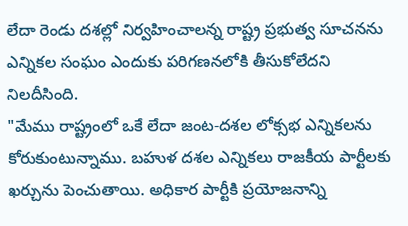లేదా రెండు దశల్లో నిర్వహించాలన్న రాష్ట్ర ప్రభుత్వ సూచనను ఎన్నికల సంఘం ఎందుకు పరిగణనలోకి తీసుకోలేదని నిలదీసింది.
"మేము రాష్ట్రంలో ఒకే లేదా జంట-దశల లోక్సభ ఎన్నికలను కోరుకుంటున్నాము. బహుళ దశల ఎన్నికలు రాజకీయ పార్టీలకు ఖర్చును పెంచుతాయి. అధికార పార్టీకి ప్రయోజనాన్ని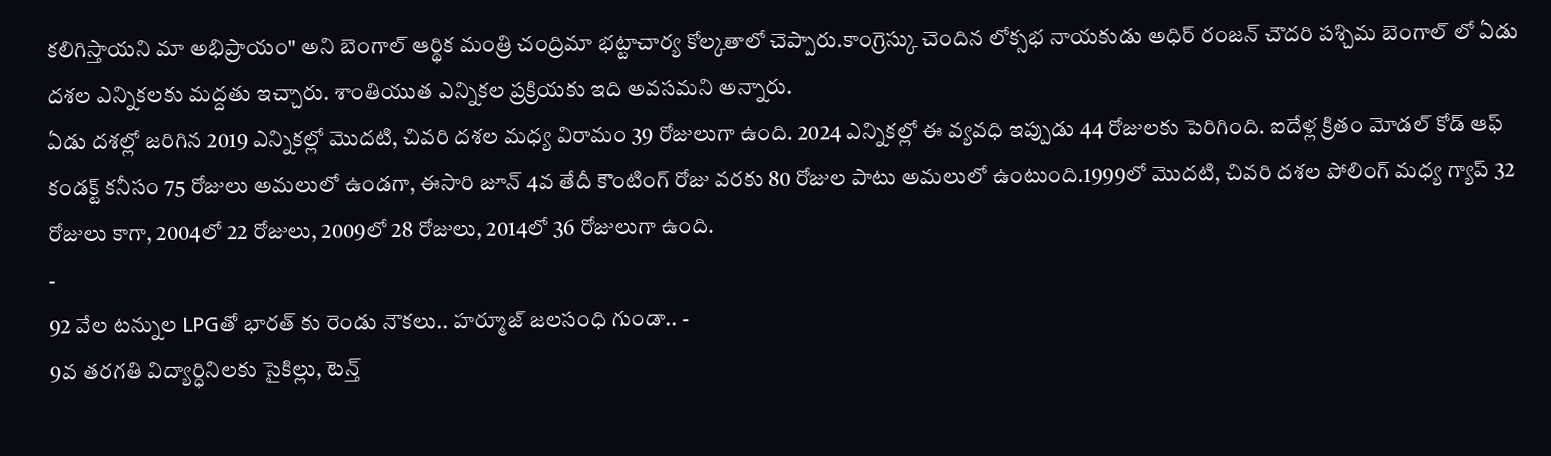కలిగిస్తాయని మా అభిప్రాయం" అని బెంగాల్ ఆర్థిక మంత్రి చంద్రిమా భట్టాచార్య కోల్కతాలో చెప్పారు.కాంగ్రెస్కు చెందిన లోక్సభ నాయకుడు అధిర్ రంజన్ చౌదరి పశ్చిమ బెంగాల్ లో ఏడు దశల ఎన్నికలకు మద్దతు ఇచ్చారు. శాంతియుత ఎన్నికల ప్రక్రియకు ఇది అవసమని అన్నారు.
ఏడు దశల్లో జరిగిన 2019 ఎన్నికల్లో మొదటి, చివరి దశల మధ్య విరామం 39 రోజులుగా ఉంది. 2024 ఎన్నికల్లో ఈ వ్యవధి ఇప్పుడు 44 రోజులకు పెరిగింది. ఐదేళ్ల క్రితం మోడల్ కోడ్ ఆఫ్ కండక్ట్ కనీసం 75 రోజులు అమలులో ఉండగా, ఈసారి జూన్ 4వ తేదీ కౌంటింగ్ రోజు వరకు 80 రోజుల పాటు అమలులో ఉంటుంది.1999లో మొదటి, చివరి దశల పోలింగ్ మధ్య గ్యాప్ 32 రోజులు కాగా, 2004లో 22 రోజులు, 2009లో 28 రోజులు, 2014లో 36 రోజులుగా ఉంది.
-
92 వేల టన్నుల LPGతో భారత్ కు రెండు నౌకలు.. హర్మూజ్ జలసంధి గుండా.. -
9వ తరగతి విద్యార్ధినిలకు సైకిల్లు, టెన్త్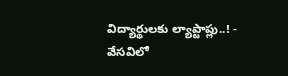విద్యార్థులకు ల్యాప్టాప్లు..! -
వేసవిలో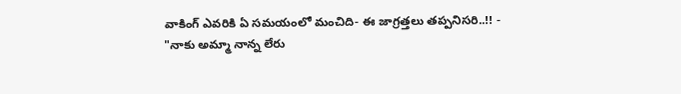వాకింగ్ ఎవరికి ఏ సమయంలో మంచిది- ఈ జాగ్రత్తలు తప్పనిసరి..!! -
"నాకు అమ్మా నాన్న లేరు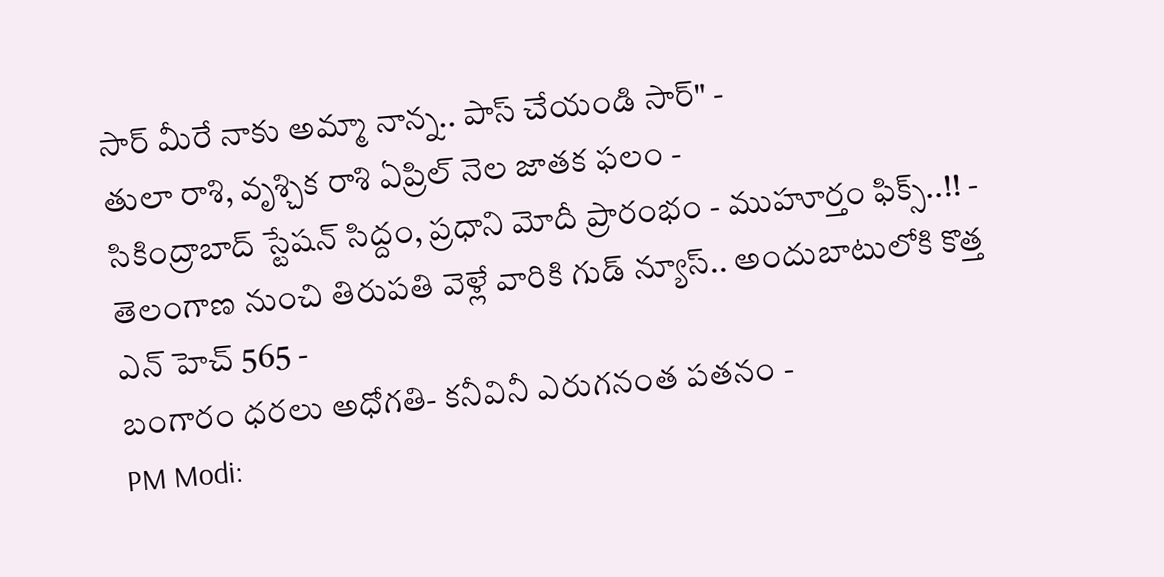సార్ మీరే నాకు అమ్మా నాన్న.. పాస్ చేయండి సార్" -
తులా రాశి, వృశ్చిక రాశి ఏప్రిల్ నెల జాతక ఫలం -
సికింద్రాబాద్ స్టేషన్ సిద్దం, ప్రధాని మోదీ ప్రారంభం - ముహూర్తం ఫిక్స్..!! -
తెలంగాణ నుంచి తిరుపతి వెళ్లే వారికి గుడ్ న్యూస్.. అందుబాటులోకి కొత్త ఎన్ హెచ్ 565 -
బంగారం ధరలు అధోగతి- కనీవినీ ఎరుగనంత పతనం -
PM Modi: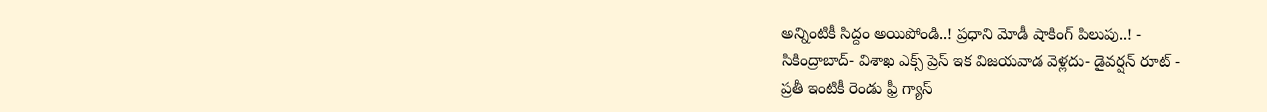అన్నింటికీ సిద్దం అయిపోండి..! ప్రధాని మోడీ షాకింగ్ పిలుపు..! -
సికింద్రాబాద్- విశాఖ ఎక్స్ ప్రెస్ ఇక విజయవాడ వెళ్లదు- డైవర్షన్ రూట్ -
ప్రతీ ఇంటికీ రెండు ఫ్రీ గ్యాస్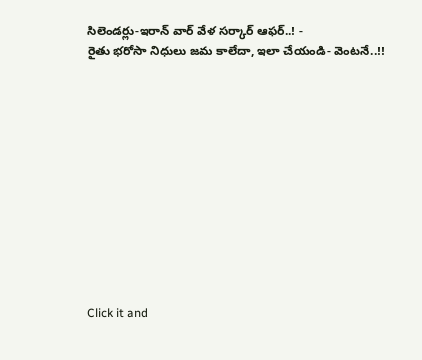సిలెండర్లు-ఇరాన్ వార్ వేళ సర్కార్ ఆఫర్..! -
రైతు భరోసా నిధులు జమ కాలేదా, ఇలా చేయండి- వెంటనే..!!












Click it and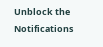Unblock the Notifications